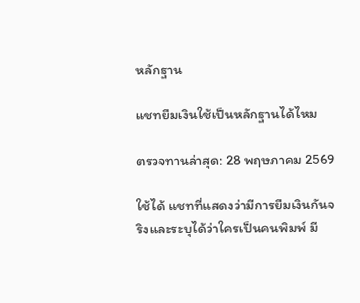หลักฐาน

แชทยืมเงินใช้เป็นหลักฐานได้ไหม

ตรวจทานล่าสุด: 28 พฤษภาคม 2569

ใช้ได้ แชทที่แสดงว่ามีการยืมเงินกันจริงและระบุได้ว่าใครเป็นคนพิมพ์ มี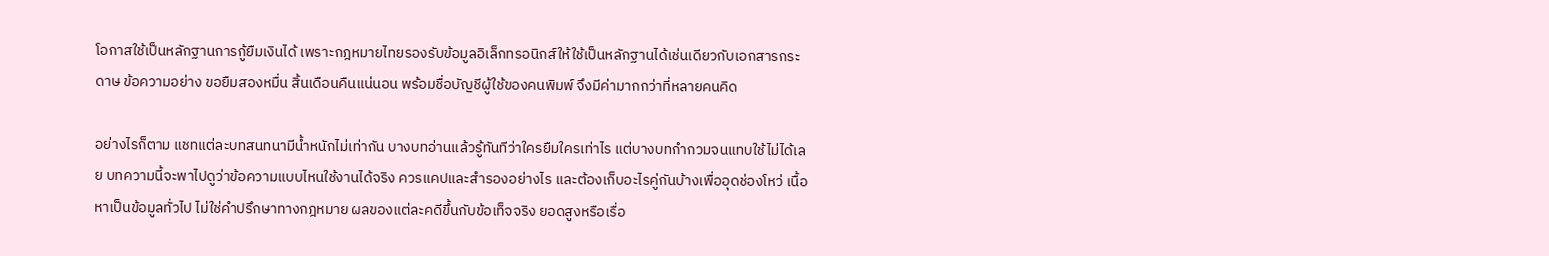โอกาสใช้เป็นหลักฐานการกู้ยืมเงินได้ เพราะกฎหมายไทยรองรับข้อมูลอิเล็กทรอนิกส์ให้ใช้เป็นหลักฐานได้เช่นเดียวกับเอกสารกระดาษ ข้อความอย่าง ขอยืมสองหมื่น สิ้นเดือนคืนแน่นอน พร้อมชื่อบัญชีผู้ใช้ของคนพิมพ์ จึงมีค่ามากกว่าที่หลายคนคิด

อย่างไรก็ตาม แชทแต่ละบทสนทนามีน้ำหนักไม่เท่ากัน บางบทอ่านแล้วรู้ทันทีว่าใครยืมใครเท่าไร แต่บางบทกำกวมจนแทบใช้ไม่ได้เลย บทความนี้จะพาไปดูว่าข้อความแบบไหนใช้งานได้จริง ควรแคปและสำรองอย่างไร และต้องเก็บอะไรคู่กันบ้างเพื่ออุดช่องโหว่ เนื้อหาเป็นข้อมูลทั่วไป ไม่ใช่คำปรึกษาทางกฎหมาย ผลของแต่ละคดีขึ้นกับข้อเท็จจริง ยอดสูงหรือเรื่อ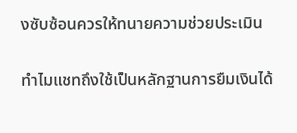งซับซ้อนควรให้ทนายความช่วยประเมิน

ทำไมแชทถึงใช้เป็นหลักฐานการยืมเงินได้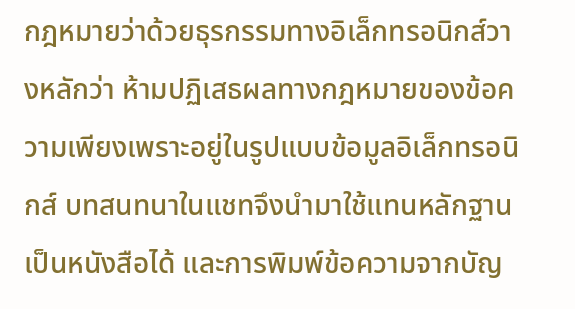กฎหมายว่าด้วยธุรกรรมทางอิเล็กทรอนิกส์วางหลักว่า ห้ามปฏิเสธผลทางกฎหมายของข้อความเพียงเพราะอยู่ในรูปแบบข้อมูลอิเล็กทรอนิกส์ บทสนทนาในแชทจึงนำมาใช้แทนหลักฐานเป็นหนังสือได้ และการพิมพ์ข้อความจากบัญ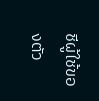ชีผู้ใช้ของตัว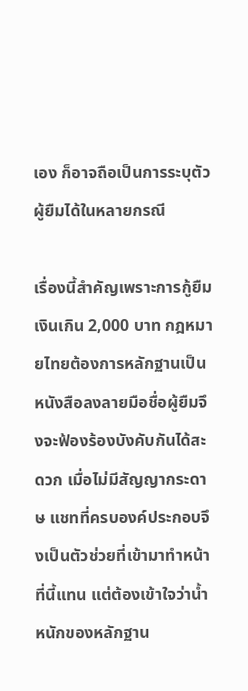เอง ก็อาจถือเป็นการระบุตัวผู้ยืมได้ในหลายกรณี

เรื่องนี้สำคัญเพราะการกู้ยืมเงินเกิน 2,000 บาท กฎหมายไทยต้องการหลักฐานเป็นหนังสือลงลายมือชื่อผู้ยืมจึงจะฟ้องร้องบังคับกันได้สะดวก เมื่อไม่มีสัญญากระดาษ แชทที่ครบองค์ประกอบจึงเป็นตัวช่วยที่เข้ามาทำหน้าที่นี้แทน แต่ต้องเข้าใจว่าน้ำหนักของหลักฐาน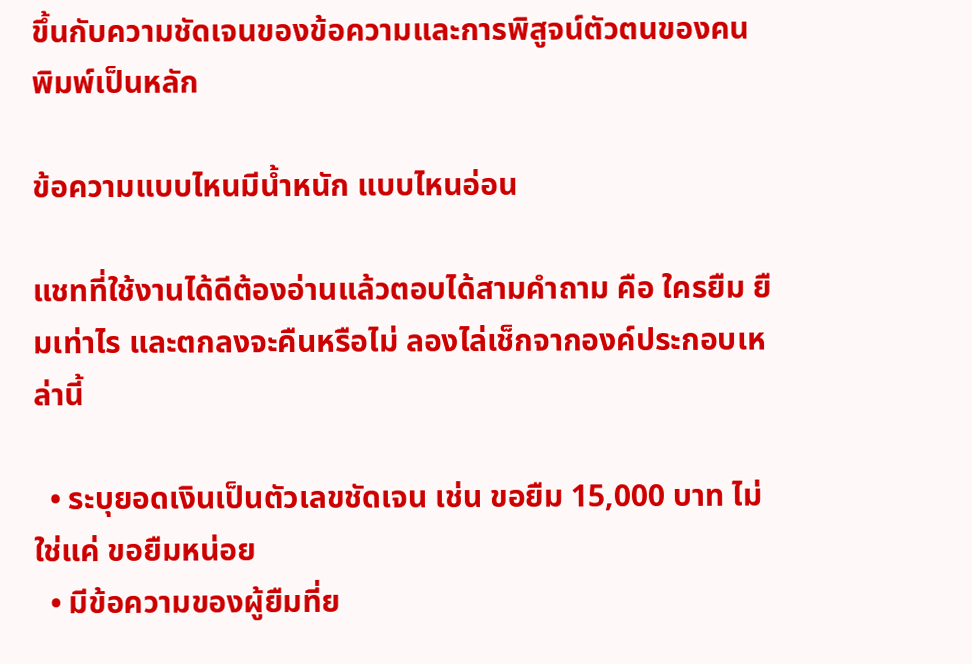ขึ้นกับความชัดเจนของข้อความและการพิสูจน์ตัวตนของคนพิมพ์เป็นหลัก

ข้อความแบบไหนมีน้ำหนัก แบบไหนอ่อน

แชทที่ใช้งานได้ดีต้องอ่านแล้วตอบได้สามคำถาม คือ ใครยืม ยืมเท่าไร และตกลงจะคืนหรือไม่ ลองไล่เช็กจากองค์ประกอบเหล่านี้

  • ระบุยอดเงินเป็นตัวเลขชัดเจน เช่น ขอยืม 15,000 บาท ไม่ใช่แค่ ขอยืมหน่อย
  • มีข้อความของผู้ยืมที่ย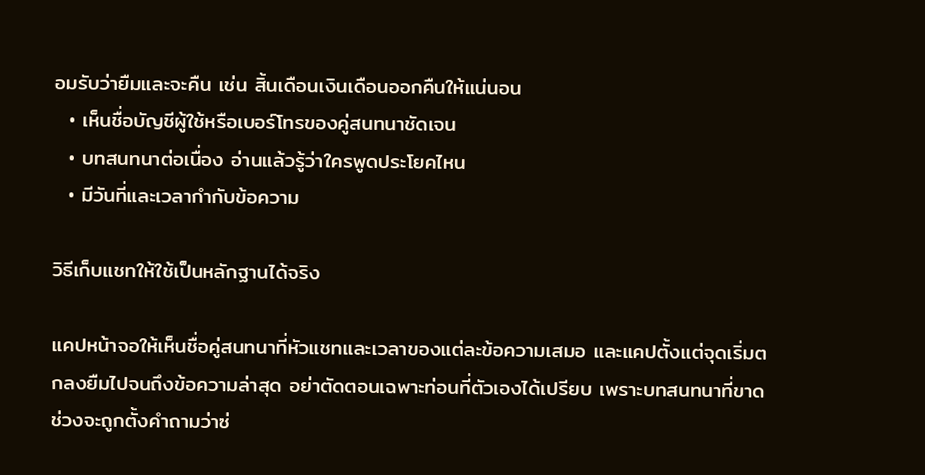อมรับว่ายืมและจะคืน เช่น สิ้นเดือนเงินเดือนออกคืนให้แน่นอน
  • เห็นชื่อบัญชีผู้ใช้หรือเบอร์โทรของคู่สนทนาชัดเจน
  • บทสนทนาต่อเนื่อง อ่านแล้วรู้ว่าใครพูดประโยคไหน
  • มีวันที่และเวลากำกับข้อความ

วิธีเก็บแชทให้ใช้เป็นหลักฐานได้จริง

แคปหน้าจอให้เห็นชื่อคู่สนทนาที่หัวแชทและเวลาของแต่ละข้อความเสมอ และแคปตั้งแต่จุดเริ่มตกลงยืมไปจนถึงข้อความล่าสุด อย่าตัดตอนเฉพาะท่อนที่ตัวเองได้เปรียบ เพราะบทสนทนาที่ขาดช่วงจะถูกตั้งคำถามว่าซ่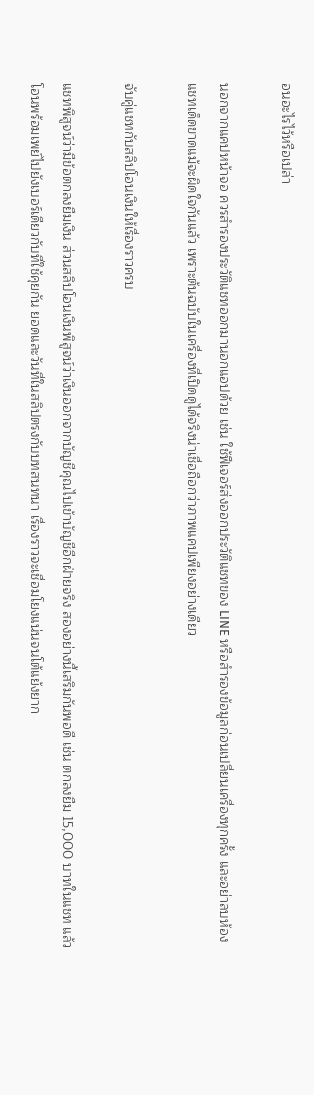อนอะไรไว้หรือเปล่า

นอกจากแคปหน้าจอ ควรสำรองประวัติแชทออกมานอกแอปด้วย เช่น ใช้ฟีเจอร์ส่งออกประวัติแชทของ LINE หรือสำรองข้อมูลก่อนเปลี่ยนเครื่องทุกครั้ง และอย่าลบห้องแชทเด็ดขาดแม้จะผิดใจกันแล้ว เพราะต้นฉบับในเครื่องที่เปิดดูได้จริงน่าเชื่อถือกว่าภาพแคปเพียงอย่างเดียว

จับคู่แชทกับสลิปโอนเงินให้เรื่องราวครบ

แชทพิสูจน์ว่ามีข้อตกลงยืมเงิน ส่วนสลิปโอนเงินพิสูจน์ว่าเงินออกจากบัญชีคุณไปเข้าบัญชีอีกฝ่ายจริง สองอย่างนี้เสริมกันพอดี เช่น ตกลงยืม 15,000 บาทในแชท แล้วโอนพร้อมเพย์ไปยังเบอร์เดียวกับที่ใช้คุยกัน ยอดและวันที่ในสลิปตรงกับบทสนทนา เรื่องราวจะเชื่อมโยงแน่นจนโต้แย้งยาก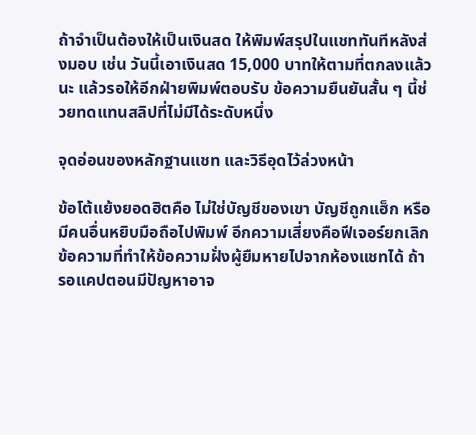ถ้าจำเป็นต้องให้เป็นเงินสด ให้พิมพ์สรุปในแชททันทีหลังส่งมอบ เช่น วันนี้เอาเงินสด 15,000 บาทให้ตามที่ตกลงแล้วนะ แล้วรอให้อีกฝ่ายพิมพ์ตอบรับ ข้อความยืนยันสั้น ๆ นี้ช่วยทดแทนสลิปที่ไม่มีได้ระดับหนึ่ง

จุดอ่อนของหลักฐานแชท และวิธีอุดไว้ล่วงหน้า

ข้อโต้แย้งยอดฮิตคือ ไม่ใช่บัญชีของเขา บัญชีถูกแฮ็ก หรือมีคนอื่นหยิบมือถือไปพิมพ์ อีกความเสี่ยงคือฟีเจอร์ยกเลิกข้อความที่ทำให้ข้อความฝั่งผู้ยืมหายไปจากห้องแชทได้ ถ้ารอแคปตอนมีปัญหาอาจ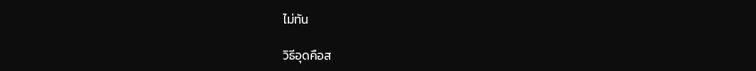ไม่ทัน

วิธีอุดคือส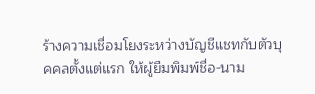ร้างความเชื่อมโยงระหว่างบัญชีแชทกับตัวบุคคลตั้งแต่แรก ให้ผู้ยืมพิมพ์ชื่อ-นาม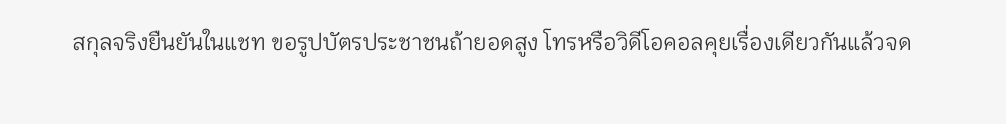สกุลจริงยืนยันในแชท ขอรูปบัตรประชาชนถ้ายอดสูง โทรหรือวิดีโอคอลคุยเรื่องเดียวกันแล้วจด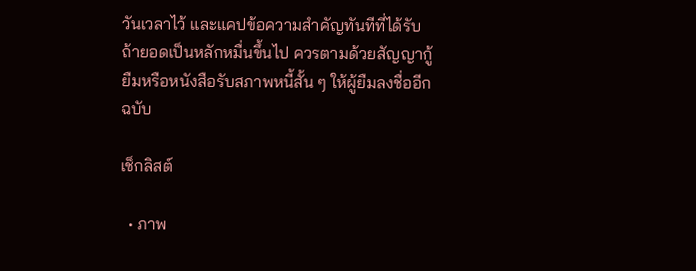วันเวลาไว้ และแคปข้อความสำคัญทันทีที่ได้รับ ถ้ายอดเป็นหลักหมื่นขึ้นไป ควรตามด้วยสัญญากู้ยืมหรือหนังสือรับสภาพหนี้สั้น ๆ ให้ผู้ยืมลงชื่ออีกฉบับ

เช็กลิสต์

  • ภาพ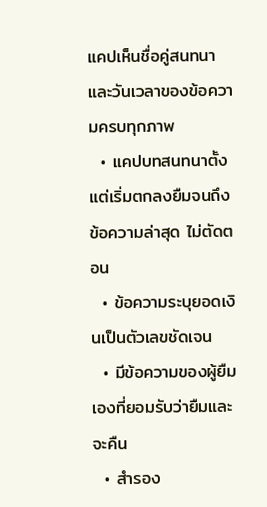แคปเห็นชื่อคู่สนทนาและวันเวลาของข้อความครบทุกภาพ
  • แคปบทสนทนาตั้งแต่เริ่มตกลงยืมจนถึงข้อความล่าสุด ไม่ตัดตอน
  • ข้อความระบุยอดเงินเป็นตัวเลขชัดเจน
  • มีข้อความของผู้ยืมเองที่ยอมรับว่ายืมและจะคืน
  • สำรอง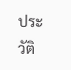ประวัติ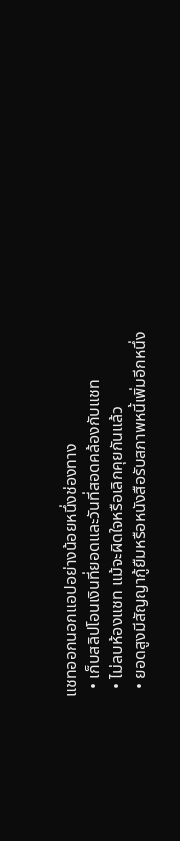แชทออกนอกแอปอย่างน้อยหนึ่งช่องทาง
  • เก็บสลิปโอนเงินที่ยอดและวันที่สอดคล้องกับแชท
  • ไม่ลบห้องแชท แม้จะผิดใจหรือเลิกคุยกันแล้ว
  • ยอดสูงมีสัญญากู้ยืมหรือหนังสือรับสภาพหนี้เพิ่มอีกหนึ่ง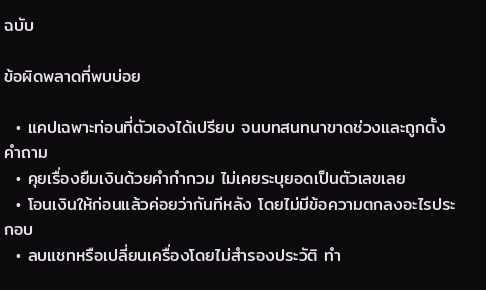ฉบับ

ข้อผิดพลาดที่พบบ่อย

  • แคปเฉพาะท่อนที่ตัวเองได้เปรียบ จนบทสนทนาขาดช่วงและถูกตั้งคำถาม
  • คุยเรื่องยืมเงินด้วยคำกำกวม ไม่เคยระบุยอดเป็นตัวเลขเลย
  • โอนเงินให้ก่อนแล้วค่อยว่ากันทีหลัง โดยไม่มีข้อความตกลงอะไรประกอบ
  • ลบแชทหรือเปลี่ยนเครื่องโดยไม่สำรองประวัติ ทำ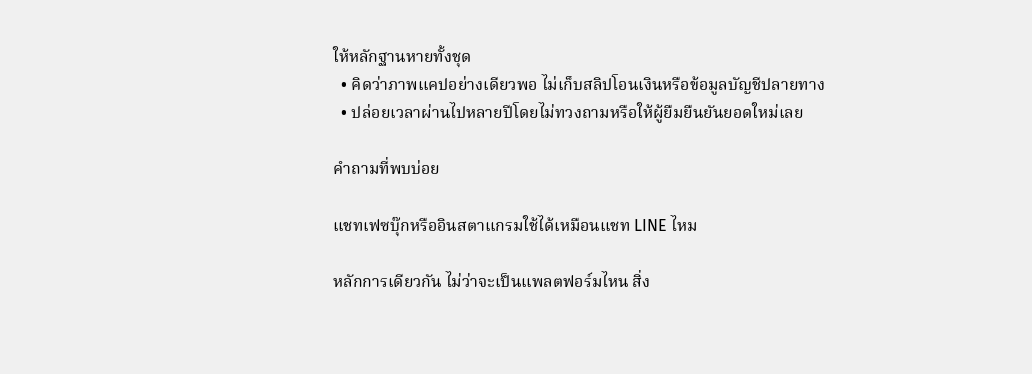ให้หลักฐานหายทั้งชุด
  • คิดว่าภาพแคปอย่างเดียวพอ ไม่เก็บสลิปโอนเงินหรือข้อมูลบัญชีปลายทาง
  • ปล่อยเวลาผ่านไปหลายปีโดยไม่ทวงถามหรือให้ผู้ยืมยืนยันยอดใหม่เลย

คำถามที่พบบ่อย

แชทเฟซบุ๊กหรืออินสตาแกรมใช้ได้เหมือนแชท LINE ไหม

หลักการเดียวกัน ไม่ว่าจะเป็นแพลตฟอร์มไหน สิ่ง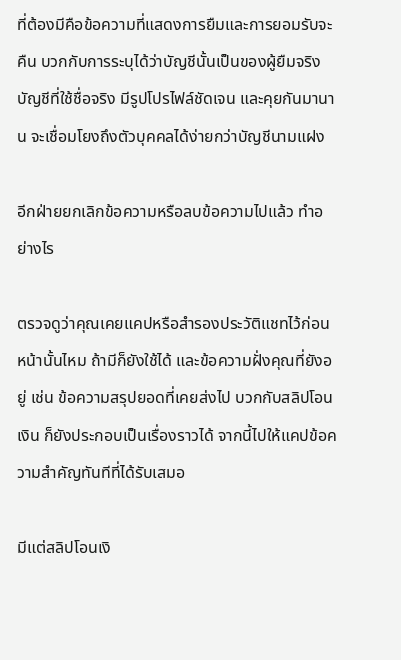ที่ต้องมีคือข้อความที่แสดงการยืมและการยอมรับจะคืน บวกกับการระบุได้ว่าบัญชีนั้นเป็นของผู้ยืมจริง บัญชีที่ใช้ชื่อจริง มีรูปโปรไฟล์ชัดเจน และคุยกันมานาน จะเชื่อมโยงถึงตัวบุคคลได้ง่ายกว่าบัญชีนามแฝง

อีกฝ่ายยกเลิกข้อความหรือลบข้อความไปแล้ว ทำอย่างไร

ตรวจดูว่าคุณเคยแคปหรือสำรองประวัติแชทไว้ก่อนหน้านั้นไหม ถ้ามีก็ยังใช้ได้ และข้อความฝั่งคุณที่ยังอยู่ เช่น ข้อความสรุปยอดที่เคยส่งไป บวกกับสลิปโอนเงิน ก็ยังประกอบเป็นเรื่องราวได้ จากนี้ไปให้แคปข้อความสำคัญทันทีที่ได้รับเสมอ

มีแต่สลิปโอนเงิ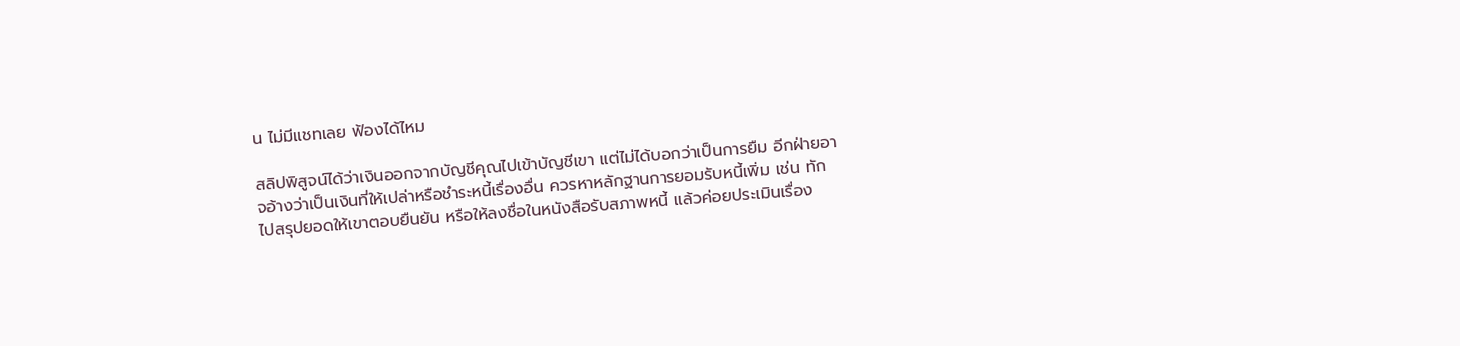น ไม่มีแชทเลย ฟ้องได้ไหม

สลิปพิสูจน์ได้ว่าเงินออกจากบัญชีคุณไปเข้าบัญชีเขา แต่ไม่ได้บอกว่าเป็นการยืม อีกฝ่ายอาจอ้างว่าเป็นเงินที่ให้เปล่าหรือชำระหนี้เรื่องอื่น ควรหาหลักฐานการยอมรับหนี้เพิ่ม เช่น ทักไปสรุปยอดให้เขาตอบยืนยัน หรือให้ลงชื่อในหนังสือรับสภาพหนี้ แล้วค่อยประเมินเรื่อง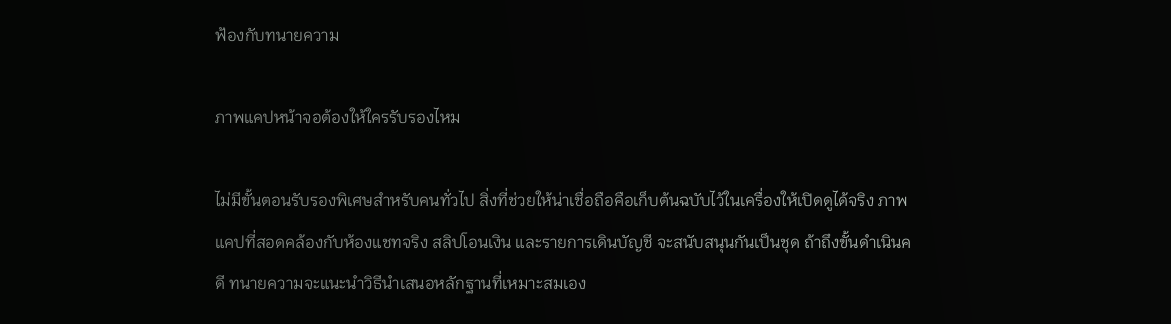ฟ้องกับทนายความ

ภาพแคปหน้าจอต้องให้ใครรับรองไหม

ไม่มีขั้นตอนรับรองพิเศษสำหรับคนทั่วไป สิ่งที่ช่วยให้น่าเชื่อถือคือเก็บต้นฉบับไว้ในเครื่องให้เปิดดูได้จริง ภาพแคปที่สอดคล้องกับห้องแชทจริง สลิปโอนเงิน และรายการเดินบัญชี จะสนับสนุนกันเป็นชุด ถ้าถึงขั้นดำเนินคดี ทนายความจะแนะนำวิธีนำเสนอหลักฐานที่เหมาะสมเอง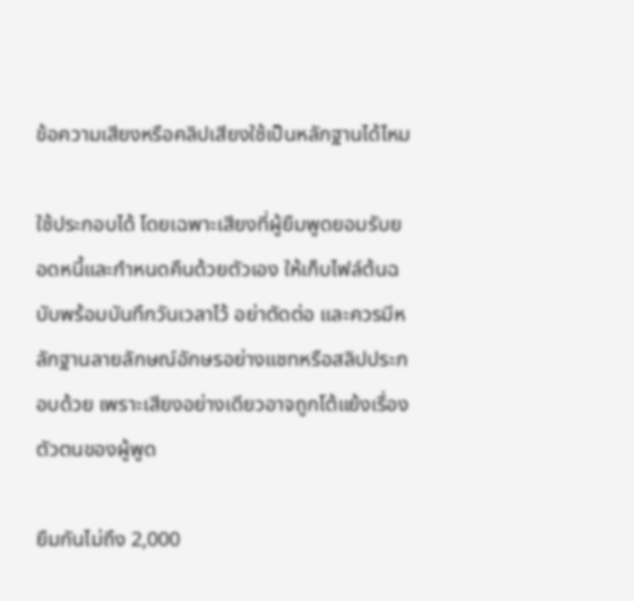ข้อความเสียงหรือคลิปเสียงใช้เป็นหลักฐานได้ไหม

ใช้ประกอบได้ โดยเฉพาะเสียงที่ผู้ยืมพูดยอมรับยอดหนี้และกำหนดคืนด้วยตัวเอง ให้เก็บไฟล์ต้นฉบับพร้อมบันทึกวันเวลาไว้ อย่าตัดต่อ และควรมีหลักฐานลายลักษณ์อักษรอย่างแชทหรือสลิปประกอบด้วย เพราะเสียงอย่างเดียวอาจถูกโต้แย้งเรื่องตัวตนของผู้พูด

ยืมกันไม่ถึง 2,000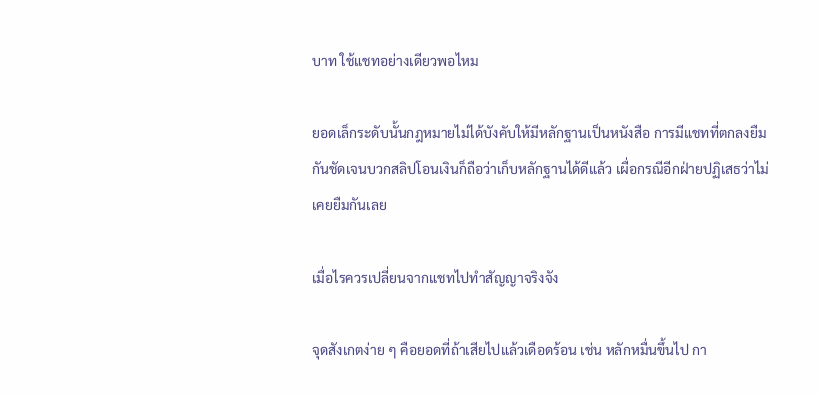บาท ใช้แชทอย่างเดียวพอไหม

ยอดเล็กระดับนั้นกฎหมายไม่ได้บังคับให้มีหลักฐานเป็นหนังสือ การมีแชทที่ตกลงยืมกันชัดเจนบวกสลิปโอนเงินก็ถือว่าเก็บหลักฐานได้ดีแล้ว เผื่อกรณีอีกฝ่ายปฏิเสธว่าไม่เคยยืมกันเลย

เมื่อไรควรเปลี่ยนจากแชทไปทำสัญญาจริงจัง

จุดสังเกตง่าย ๆ คือยอดที่ถ้าเสียไปแล้วเดือดร้อน เช่น หลักหมื่นขึ้นไป กา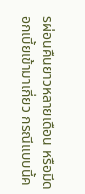รผ่อนคืนยาวหลายเดือน หรือมีดอกเบี้ยเข้ามาเกี่ยว กรณีแบบนี้ค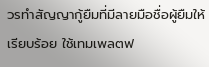วรทำสัญญากู้ยืมที่มีลายมือชื่อผู้ยืมให้เรียบร้อย ใช้เทมเพลตฟ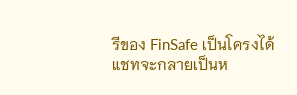รีของ FinSafe เป็นโครงได้ แชทจะกลายเป็นห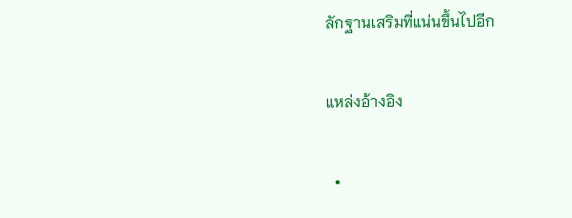ลักฐานเสริมที่แน่นขึ้นไปอีก

แหล่งอ้างอิง

  •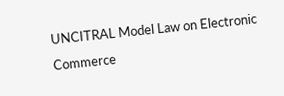UNCITRAL Model Law on Electronic Commerce